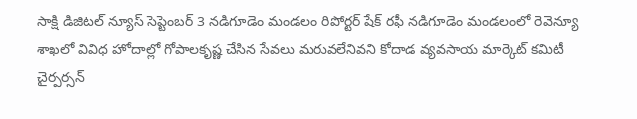సాక్షి డిజిటల్ న్యూస్ సెప్టెంబర్ 3 నడిగూడెం మండలం రిపోర్టర్ షేక్ రఫీ నడిగూడెం మండలంలో రెవెన్యూ శాఖలో వివిధ హోదాల్లో గోపాలకృష్ణ చేసిన సేవలు మరువలేనివని కోదాడ వ్యవసాయ మార్కెట్ కమిటీ చైర్పర్సన్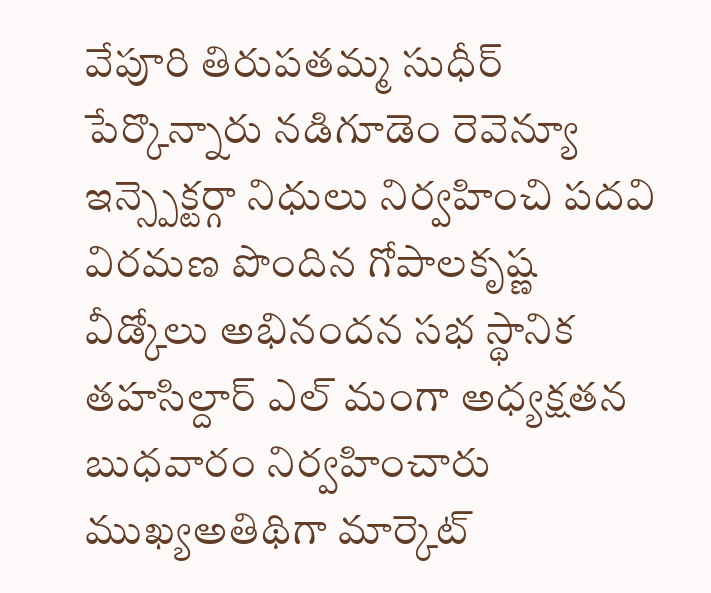వేపూరి తిరుపతమ్మ సుధీర్ పేర్కొన్నారు నడిగూడెం రెవెన్యూ ఇన్స్పెక్టర్గా నిధులు నిర్వహించి పదవి విరమణ పొందిన గోపాలకృష్ణ వీడ్కోలు అభినందన సభ స్థానిక తహసిల్దార్ ఎల్ మంగా అధ్యక్షతన బుధవారం నిర్వహించారు ముఖ్యఅతిథిగా మార్కెట్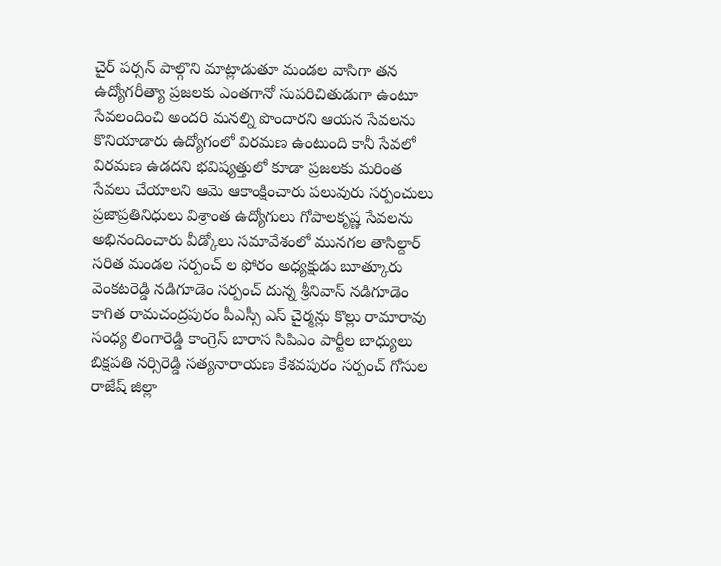చైర్ పర్సన్ పాల్గొని మాట్లాడుతూ మండల వాసిగా తన ఉద్యోగరీత్యా ప్రజలకు ఎంతగానో సుపరిచితుడుగా ఉంటూ సేవలందించి అందరి మనల్ని పొందారని ఆయన సేవలను కొనియాడారు ఉద్యోగంలో విరమణ ఉంటుంది కానీ సేవలో విరమణ ఉడదని భవిష్యత్తులో కూడా ప్రజలకు మరింత సేవలు చేయాలని ఆమె ఆకాంక్షించారు పలువురు సర్పంచులు ప్రజాప్రతినిధులు విశ్రాంత ఉద్యోగులు గోపాలకృష్ణ సేవలను అభినందించారు వీడ్కోలు సమావేశంలో మునగల తాసిల్దార్ సరిత మండల సర్పంచ్ ల ఫోరం అధ్యక్షుడు బూత్కూరు వెంకటరెడ్డి నడిగూడెం సర్పంచ్ దున్న శ్రీనివాస్ నడిగూడెం కాగిత రామచంద్రపురం పీఎస్సీ ఎస్ చైర్మన్లు కొల్లు రామారావు సంధ్య లింగారెడ్డి కాంగ్రెస్ బారాస సిపిఎం పార్టీల బాధ్యులు బిక్షపతి నర్సిరెడ్డి సత్యనారాయణ కేశవపురం సర్పంచ్ గోసుల రాజేష్ జిల్లా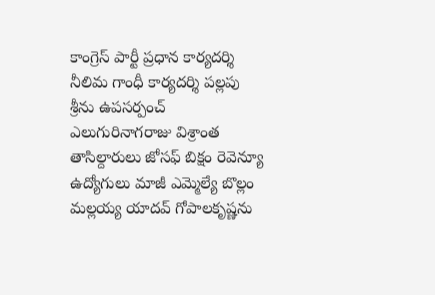కాంగ్రెస్ పార్టీ ప్రధాన కార్యదర్శి నీలిమ గాంధీ కార్యదర్శి పల్లపు శ్రీను ఉపసర్పంచ్ ఎలుగురినాగరాజు విశ్రాంత తాసిల్దారులు జోసఫ్ బిక్షం రెవెన్యూ ఉద్యోగులు మాజీ ఎమ్మెల్యే బొల్లం మల్లయ్య యాదవ్ గోపాలకృష్ణను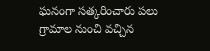ఘనంగా సత్కరించారు పలు గ్రామాల నుంచి వచ్చిన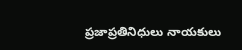ప్రజాప్రతినిధులు నాయకులు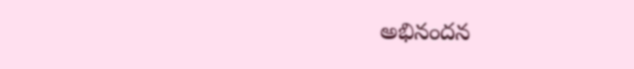అభినందన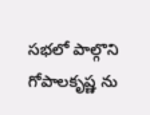సభలో పాల్గొని గోపాలకృష్ణ ను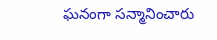ఘనంగా సన్మానించారు